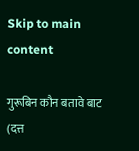Skip to main content

गुरूबिन कौन बतावे बाट (दत्त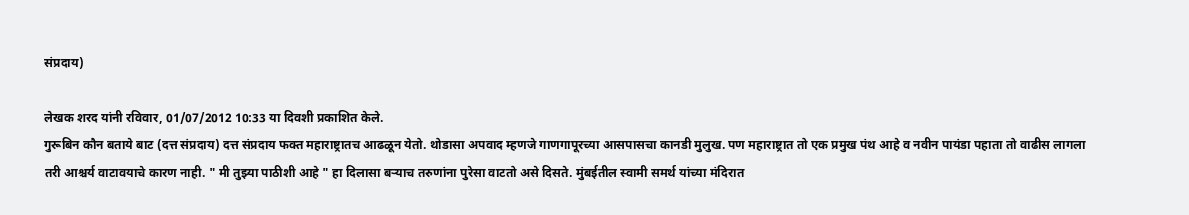संप्रदाय)

लेखक शरद यांनी रविवार, 01/07/2012 10:33 या दिवशी प्रकाशित केले.
गुरूबिन कौन बताये बाट (दत्त संप्रदाय) दत्त संप्रदाय फक्त महाराष्ट्रातच आढळून येतो. थोडासा अपवाद म्हणजे गाणगापूरच्या आसपासचा कानडी मुलुख. पण महाराष्ट्रात तो एक प्रमुख पंथ आहे व नवीन पायंडा पहाता तो वाढीस लागला तरी आश्चर्य वाटावयाचे कारण नाही. " मी तुझ्या पाठीशी आहे " हा दिलासा बर्‍याच तरुणांना पुरेसा वाटतो असे दिसते. मुंबईतील स्वामी समर्थ यांच्या मंदिरात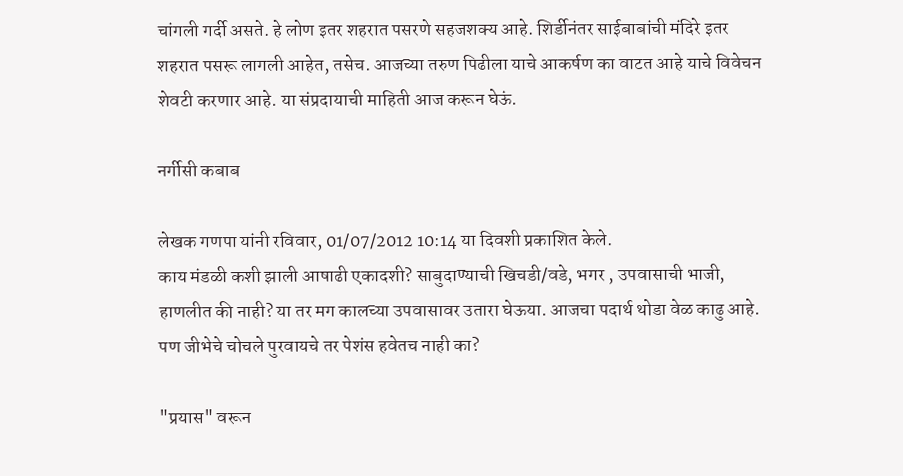चांगली गर्दी असते. हे लोण इतर शहरात पसरणे सहजशक्य आहे. शिर्डीनंतर साईबाबांची मंदिरे इतर शहरात पसरू लागली आहेत, तसेच. आजच्या तरुण पिढीला याचे आकर्षण का वाटत आहे याचे विवेचन शेवटी करणार आहे. या संप्रदायाची माहिती आज करून घेऊं.

नर्गीसी कबाब

लेखक गणपा यांनी रविवार, 01/07/2012 10:14 या दिवशी प्रकाशित केले.
काय मंडळी कशी झाली आषाढी एकादशी? साबुदाण्याची खिचडी/वडे, भगर , उपवासाची भाजी, हाणलीत की नाही? या तर मग कालच्या उपवासावर उतारा घेऊया. आजचा पदार्थ थोडा वेळ काढु आहे. पण जीभेचे चोचले पुरवायचे तर पेशंस हवेतच नाही का?

"प्रयास" वरून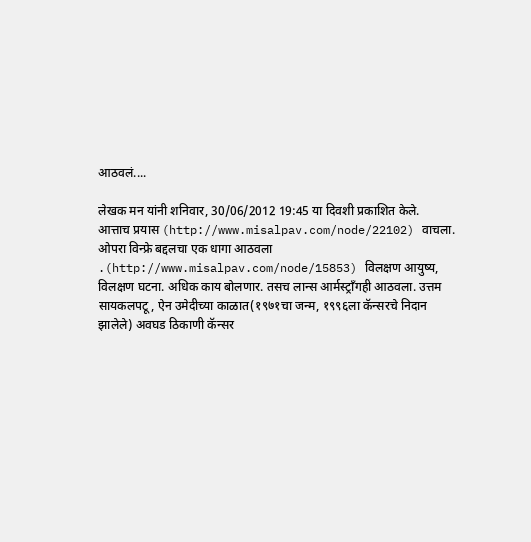आठवलं....

लेखक मन यांनी शनिवार, 30/06/2012 19:45 या दिवशी प्रकाशित केले.
आत्ताच प्रयास (http://www.misalpav.com/node/22102) वाचला. ओपरा विन्फ्रे बद्दलचा एक धागा आठवला .(http://www.misalpav.com/node/15853) विलक्षण आयुष्य, विलक्षण घटना. अधिक काय बोलणार. तसच लान्स आर्मस्ट्राँगही आठवला. उत्तम सायकलपटू, ऐन उमेदीच्या काळात(१९७१चा जन्म, १९९६ला कॅन्सरचे निदान झालेले) अवघड ठिकाणी कॅन्सर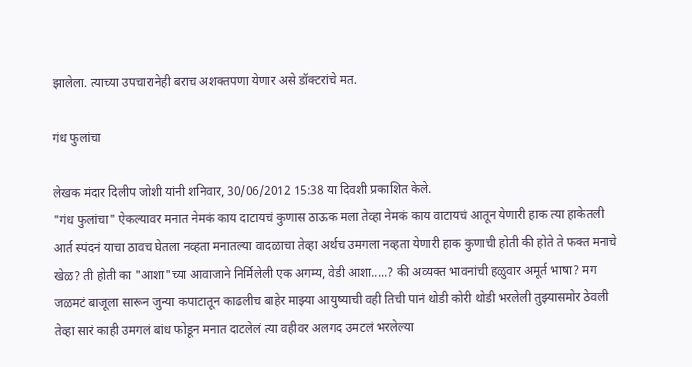झालेला. त्याच्या उपचारानेही बराच अशक्तपणा येणार असे डॉक्टरांचे मत.

गंध फुलांचा

लेखक मंदार दिलीप जोशी यांनी शनिवार, 30/06/2012 15:38 या दिवशी प्रकाशित केले.
"गंध फुलांचा" ऐकल्यावर मनात नेमकं काय दाटायचं कुणास ठाऊक मला तेव्हा नेमकं काय वाटायचं आतून येणारी हाक त्या हाकेतली आर्त स्पंदनं याचा ठावच घेतला नव्हता मनातल्या वादळाचा तेव्हा अर्थच उमगला नव्हता येणारी हाक कुणाची होती की होते ते फक्त मनाचे खेळ? ती होती का "आशा"च्या आवाजाने निर्मिलेली एक अगम्य, वेडी आशा.....? की अव्यक्त भावनांची हळुवार अमूर्त भाषा? मग जळमटं बाजूला सारून जुन्या कपाटातून काढलीच बाहेर माझ्या आयुष्याची वही तिची पानं थोडी कोरी थोडी भरलेली तुझ्यासमोर ठेवली तेव्हा सारं काही उमगलं बांध फोडून मनात दाटलेलं त्या वहीवर अलगद उमटलं भरलेल्या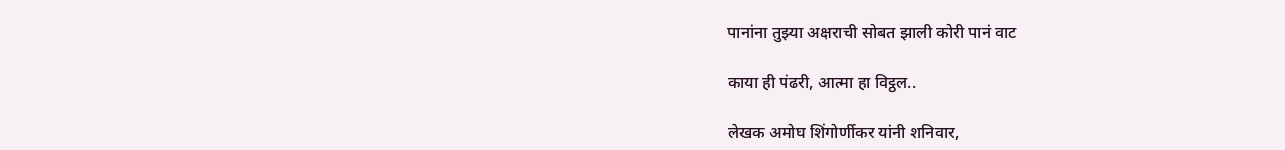पानांना तुझ्या अक्षराची सोबत झाली कोरी पानं वाट

काया ही पंढरी, आत्मा हा विट्ठल..

लेखक अमोघ शिंगोर्णीकर यांनी शनिवार,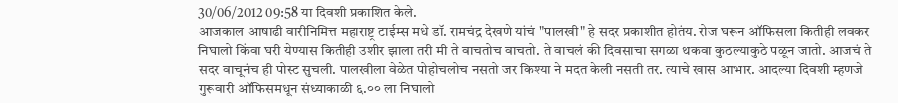30/06/2012 09:58 या दिवशी प्रकाशित केले.
आजकाल आषाढी वारीनिमित्त महाराष्ट्र टाईम्स मधे डॉ. रामचंद्र देखणे यांचं "पालखी" हे सदर प्रकाशीत होतंय. रोज घरून ऑफिसला कितीही लवकर निघालो किंवा घरी येण्यास कितीही उशीर झाला तरी मी ते वाचतोच वाचतो. ते वाचलं की दिवसाचा सगळा थकवा कुठल्याकुठे पळून जातो. आजचं ते सदर वाचूनंच ही पोस्ट सुचली. पालखीला वेळेत पोहोचलोच नसतो जर किश्या ने मदत केली नसती तर. त्याचे खास आभार. आदल्या दिवशी म्हणजे गुरूवारी ऑफिसमधून संध्याकाळी ६.०० ला निघालो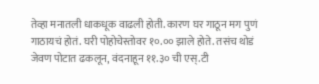तेव्हा मनातली धाकधूक वाढली होती. कारण घर गाठून मग पुणं गाठायचं होतं. घरी पोहोचेस्तोवर १०.०० झाले होते. तसंच थोडं जेवण पोटात ढकलून, वंदनाहून ११.३० ची एस्.टी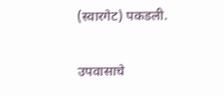(स्वारगेट) पकडली.

उपवासाचे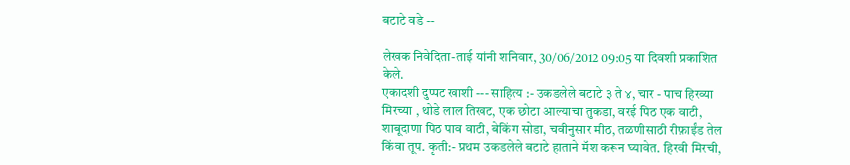बटाटे वडे --

लेखक निवेदिता-ताई यांनी शनिवार, 30/06/2012 09:05 या दिवशी प्रकाशित केले.
एकादशी दुप्पट खाशी --- साहित्य :- उकडलेले बटाटे ३ ते ४, चार - पाच हिरव्या मिरच्या , थोडे लाल तिखट, एक छोटा आल्याचा तुकडा, वरई पिठ एक वाटी, शाबूदाणा पिठ पाव वाटी, बेकिंग सोडा, चवीनुसार मीठ, तळणीसाठी रीफ़ाईंड तेल किंवा तूप. कृती:- प्रथम उकडलेले बटाटे हाताने मॅश करून घ्यावेत. हिरवी मिरची,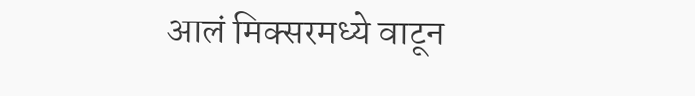आलं मिक्सरमध्ये वाटून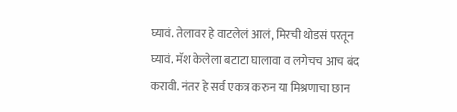घ्यावं. तेलावर हे वाटलेलं आलं, मिरची थोडसं परतून घ्यावं. मॅश केलेला बटाटा घालावा व लगेचच आच बंद करावी. नंतर हे सर्व एकत्र करुन या मिश्रणाचा छान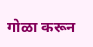गोळा करून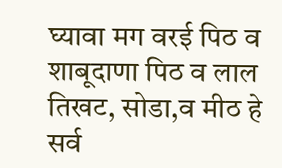घ्यावा मग वरई पिठ व शाबूदाणा पिठ व लाल तिखट, सोडा,व मीठ हे सर्व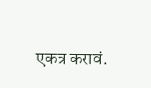एकत्र करावं.